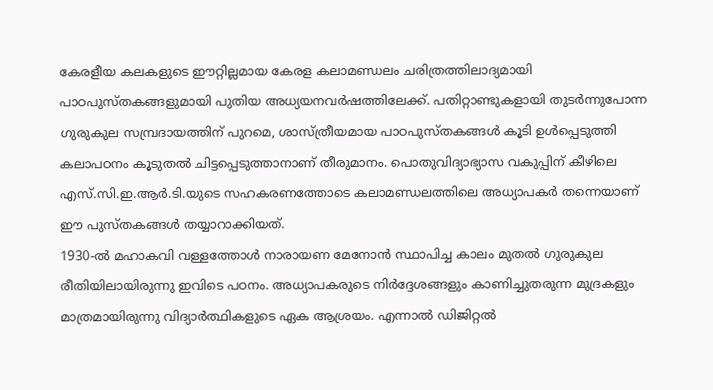കേരളീയ കലകളുടെ ഈറ്റില്ലമായ കേരള കലാമണ്ഡലം ചരിത്രത്തിലാദ്യമായി പാഠപുസ്തകങ്ങളുമായി പുതിയ അധ്യയനവർഷത്തിലേക്ക്. പതിറ്റാണ്ടുകളായി തുടർന്നുപോന്ന ഗുരുകുല സമ്പ്രദായത്തിന് പുറമെ, ശാസ്ത്രീയമായ പാഠപുസ്തകങ്ങൾ കൂടി ഉൾപ്പെടുത്തി കലാപഠനം കൂടുതൽ ചിട്ടപ്പെടുത്താനാണ് തീരുമാനം. പൊതുവിദ്യാഭ്യാസ വകുപ്പിന് കീഴിലെ എസ്.സി.ഇ.ആർ.ടി.യുടെ സഹകരണത്തോടെ കലാമണ്ഡലത്തിലെ അധ്യാപകർ തന്നെയാണ് ഈ പുസ്തകങ്ങൾ തയ്യാറാക്കിയത്.
1930-ൽ മഹാകവി വള്ളത്തോൾ നാരായണ മേനോൻ സ്ഥാപിച്ച കാലം മുതൽ ഗുരുകുല രീതിയിലായിരുന്നു ഇവിടെ പഠനം. അധ്യാപകരുടെ നിർദ്ദേശങ്ങളും കാണിച്ചുതരുന്ന മുദ്രകളും മാത്രമായിരുന്നു വിദ്യാർത്ഥികളുടെ ഏക ആശ്രയം. എന്നാൽ ഡിജിറ്റൽ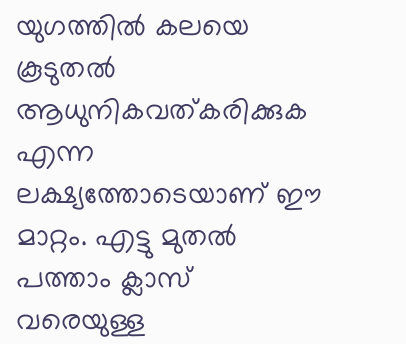യുഗത്തിൽ കലയെ കൂടുതൽ ആധുനികവത്കരിക്കുക എന്ന ലക്ഷ്യത്തോടെയാണ് ഈ മാറ്റം. എട്ടു മുതൽ പത്താം ക്ലാസ് വരെയുള്ള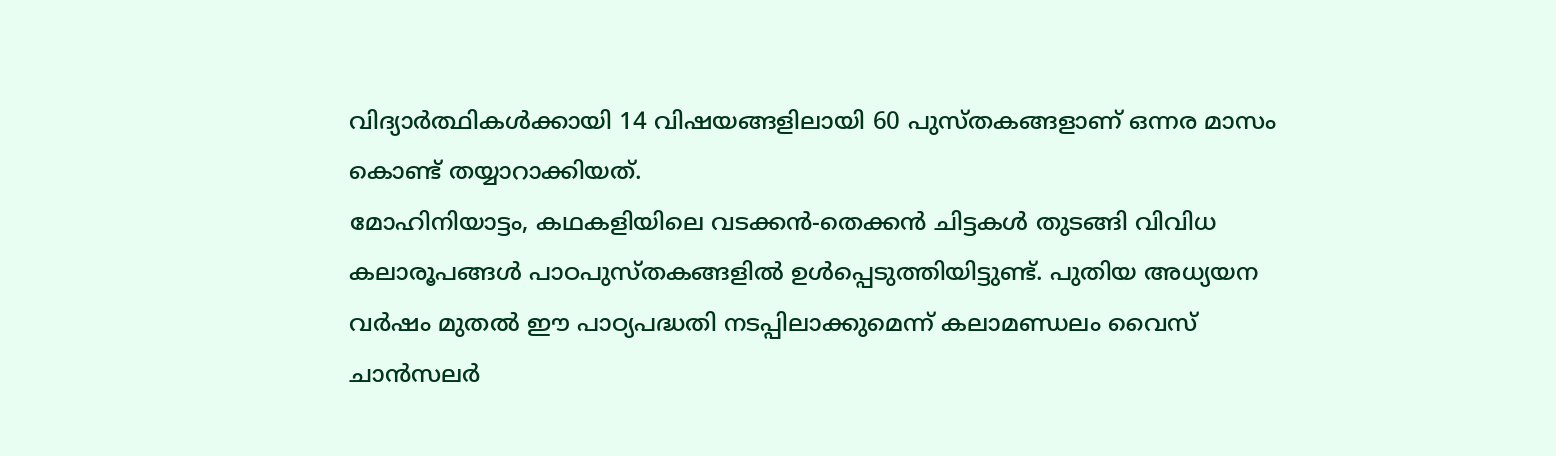വിദ്യാർത്ഥികൾക്കായി 14 വിഷയങ്ങളിലായി 60 പുസ്തകങ്ങളാണ് ഒന്നര മാസം കൊണ്ട് തയ്യാറാക്കിയത്.
മോഹിനിയാട്ടം, കഥകളിയിലെ വടക്കൻ-തെക്കൻ ചിട്ടകൾ തുടങ്ങി വിവിധ കലാരൂപങ്ങൾ പാഠപുസ്തകങ്ങളിൽ ഉൾപ്പെടുത്തിയിട്ടുണ്ട്. പുതിയ അധ്യയന വർഷം മുതൽ ഈ പാഠ്യപദ്ധതി നടപ്പിലാക്കുമെന്ന് കലാമണ്ഡലം വൈസ് ചാൻസലർ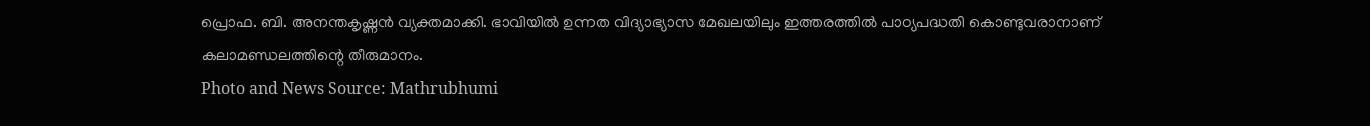പ്രൊഫ. ബി. അനന്തകൃഷ്ണൻ വ്യക്തമാക്കി. ഭാവിയിൽ ഉന്നത വിദ്യാഭ്യാസ മേഖലയിലും ഇത്തരത്തിൽ പാഠ്യപദ്ധതി കൊണ്ടുവരാനാണ് കലാമണ്ഡലത്തിന്റെ തീരുമാനം.
Photo and News Source: Mathrubhumi